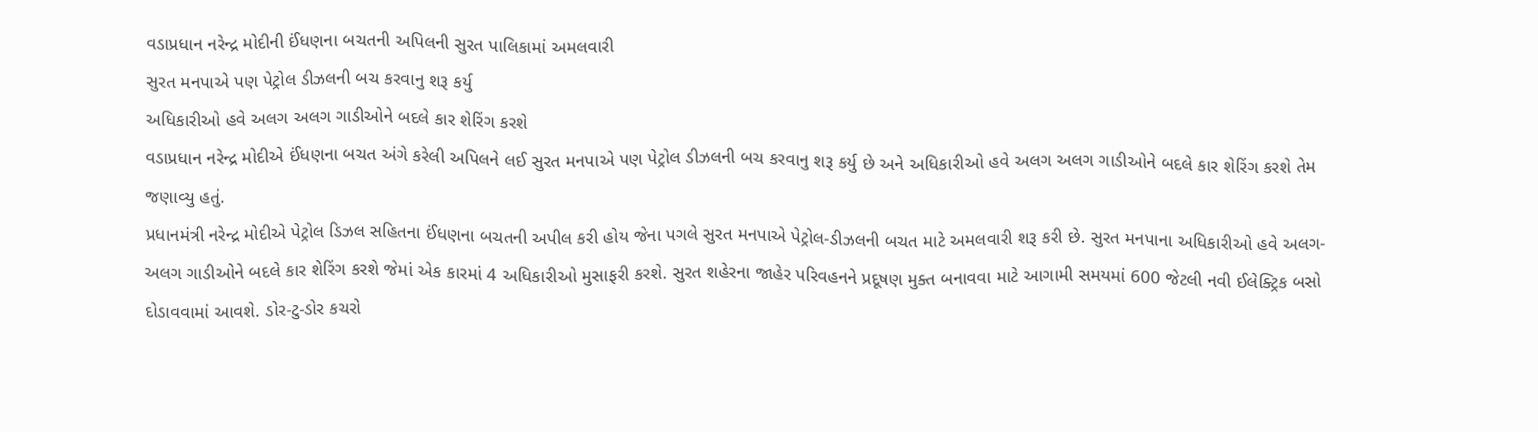વડાપ્રધાન નરેન્દ્ર મોદીની ઈંધણના બચતની અપિલની સુરત પાલિકામાં અમલવારી
સુરત મનપાએ પણ પેટ્રોલ ડીઝલની બચ કરવાનુ શરૂ કર્યુ
અધિકારીઓ હવે અલગ અલગ ગાડીઓને બદલે કાર શેરિંગ કરશે
વડાપ્રધાન નરેન્દ્ર મોદીએ ઈંધણના બચત અંગે કરેલી અપિલને લઈ સુરત મનપાએ પણ પેટ્રોલ ડીઝલની બચ કરવાનુ શરૂ કર્યુ છે અને અધિકારીઓ હવે અલગ અલગ ગાડીઓને બદલે કાર શેરિંગ કરશે તેમ જણાવ્યુ હતું.
પ્રધાનમંત્રી નરેન્દ્ર મોદીએ પેટ્રોલ ડિઝલ સહિતના ઈંધણના બચતની અપીલ કરી હોય જેના પગલે સુરત મનપાએ પેટ્રોલ-ડીઝલની બચત માટે અમલવારી શરૂ કરી છે. સુરત મનપાના અધિકારીઓ હવે અલગ-અલગ ગાડીઓને બદલે કાર શેરિંગ કરશે જેમાં એક કારમાં 4 અધિકારીઓ મુસાફરી કરશે. સુરત શહેરના જાહેર પરિવહનને પ્રદૂષણ મુક્ત બનાવવા માટે આગામી સમયમાં 600 જેટલી નવી ઈલેક્ટ્રિક બસો દોડાવવામાં આવશે. ડોર-ટુ-ડોર કચરો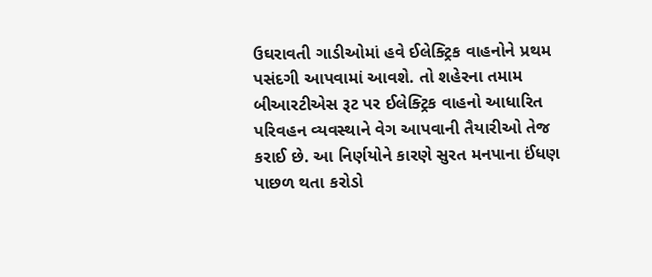ઉઘરાવતી ગાડીઓમાં હવે ઈલેક્ટ્રિક વાહનોને પ્રથમ પસંદગી આપવામાં આવશે. તો શહેરના તમામ બીઆરટીએસ રૂટ પર ઈલેક્ટ્રિક વાહનો આધારિત પરિવહન વ્યવસ્થાને વેગ આપવાની તૈયારીઓ તેજ કરાઈ છે. આ નિર્ણયોને કારણે સુરત મનપાના ઈંધણ પાછળ થતા કરોડો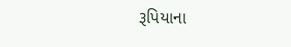રૂપિયાના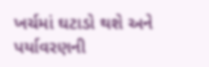ખર્ચમાં ઘટાડો થશે અને પર્યાવરણની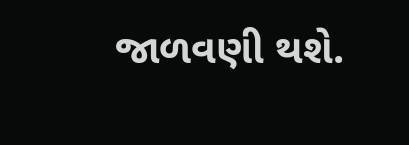જાળવણી થશે.